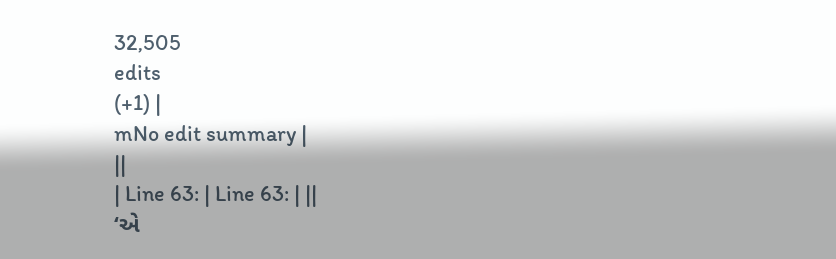32,505
edits
(+1) |
mNo edit summary |
||
| Line 63: | Line 63: | ||
‘એ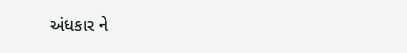અંધકાર ને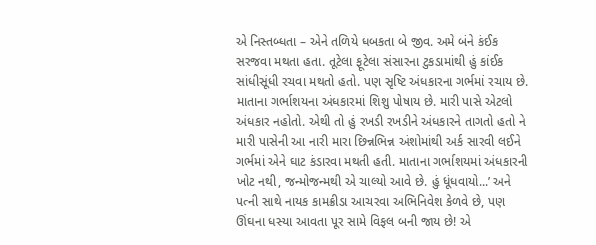એ નિસ્તબ્ધતા – એને તળિયે ધબકતા બે જીવ. અમે બંને કંઈક સરજવા મથતા હતા. તૂટેલા ફૂટેલા સંસારના ટુકડામાંથી હું કાંઈક સાંધીસૂંધી રચવા મથતો હતો. પણ સૃષ્ટિ અંધકારના ગર્ભમાં રચાય છે. માતાના ગર્ભાશયના અંધકારમાં શિશુ પોષાય છે. મારી પાસે એટલો અંધકાર નહોતો. એથી તો હું રખડી રખડીને અંધકારને તાગતો હતો ને મારી પાસેની આ નારી મારા છિન્નભિન્ન અંશોમાંથી અર્ક સારવી લઈને ગર્ભમાં એને ઘાટ કંડારવા મથતી હતી. માતાના ગર્ભાશયમાં અંધકારની ખોટ નથી, જન્મોજન્મથી એ ચાલ્યો આવે છે. હું ધૂંધવાયો...’ અને પત્ની સાથે નાયક કામક્રીડા આચરવા અભિનિવેશ કેળવે છે, પણ ઊંઘના ધસ્યા આવતા પૂર સામે વિફલ બની જાય છે! એ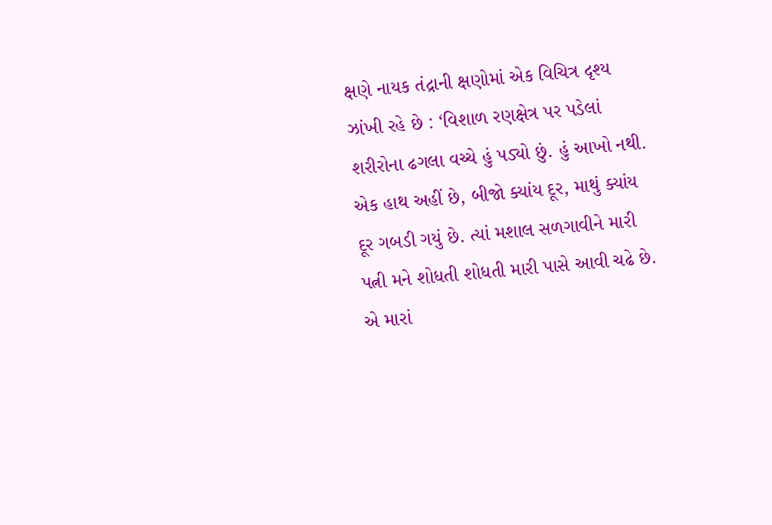ક્ષણે નાયક તંદ્રાની ક્ષણોમાં એક વિચિત્ર દૃશ્ય ઝાંખી રહે છે : ‘વિશાળ રણક્ષેત્ર પર પડેલાં શરીરોના ઢગલા વચ્ચે હું પડ્યો છું. હું આખો નથી. એક હાથ અહીં છે, બીજો ક્યાંય દૂર, માથું ક્યાંય દૂર ગબડી ગયું છે. ત્યાં મશાલ સળગાવીને મારી પત્ની મને શોધતી શોધતી મારી પાસે આવી ચઢે છે. એ મારાં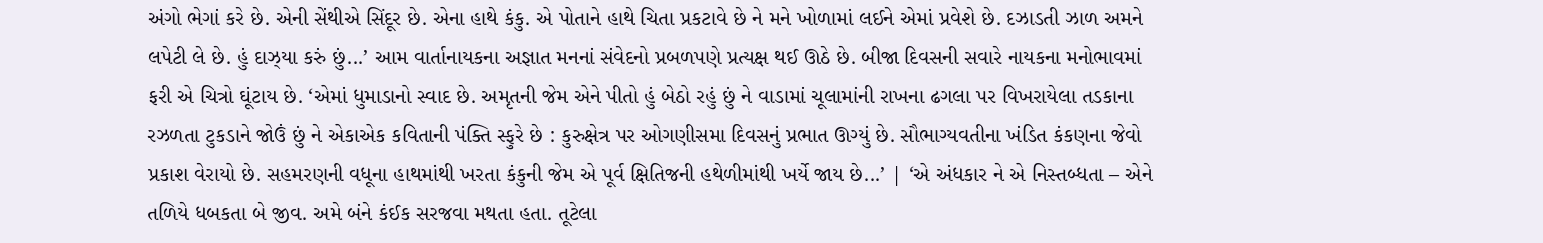અંગો ભેગાં કરે છે. એની સેંથીએ સિંદૂર છે. એના હાથે કંકુ. એ પોતાને હાથે ચિતા પ્રકટાવે છે ને મને ખોળામાં લઈને એમાં પ્રવેશે છે. દઝાડતી ઝાળ અમને લપેટી લે છે. હું દાઝ્યા કરું છું...’ આમ વાર્તાનાયકના અજ્ઞાત મનનાં સંવેદનો પ્રબળપણે પ્રત્યક્ષ થઈ ઊઠે છે. બીજા દિવસની સવારે નાયકના મનોભાવમાં ફરી એ ચિત્રો ઘૂંટાય છે. ‘એમાં ધુમાડાનો સ્વાદ છે. અમૃતની જેમ એને પીતો હું બેઠો રહું છું ને વાડામાં ચૂલામાંની રાખના ઢગલા પર વિખરાયેલા તડકાના રઝળતા ટુકડાને જોઉં છું ને એકાએક કવિતાની પંક્તિ સ્ફુરે છે : કુરુક્ષેત્ર પર ઓગણીસમા દિવસનું પ્રભાત ઊગ્યું છે. સૌભાગ્યવતીના ખંડિત કંકણના જેવો પ્રકાશ વેરાયો છે. સહમરણની વધૂના હાથમાંથી ખરતા કંકુની જેમ એ પૂર્વ ક્ષિતિજની હથેળીમાંથી ખર્યે જાય છે...’ | ‘એ અંધકાર ને એ નિસ્તબ્ધતા – એને તળિયે ધબકતા બે જીવ. અમે બંને કંઈક સરજવા મથતા હતા. તૂટેલા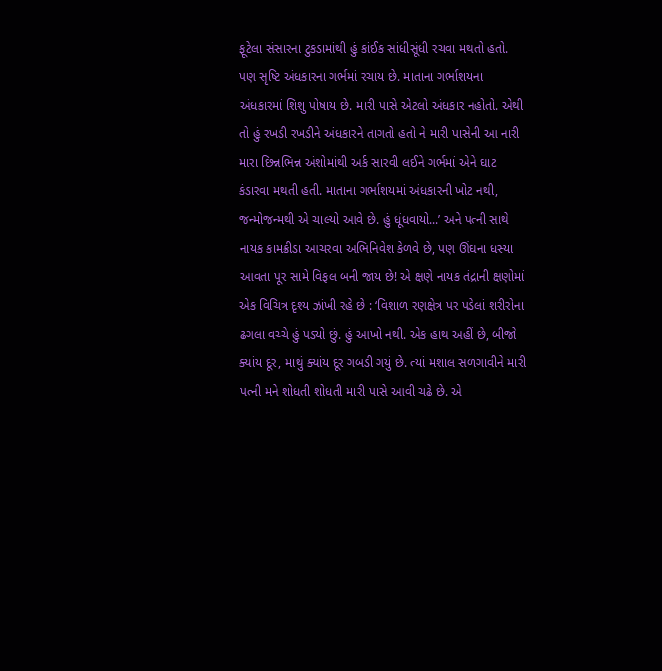ફૂટેલા સંસારના ટુકડામાંથી હું કાંઈક સાંધીસૂંધી રચવા મથતો હતો. પણ સૃષ્ટિ અંધકારના ગર્ભમાં રચાય છે. માતાના ગર્ભાશયના અંધકારમાં શિશુ પોષાય છે. મારી પાસે એટલો અંધકાર નહોતો. એથી તો હું રખડી રખડીને અંધકારને તાગતો હતો ને મારી પાસેની આ નારી મારા છિન્નભિન્ન અંશોમાંથી અર્ક સારવી લઈને ગર્ભમાં એને ઘાટ કંડારવા મથતી હતી. માતાના ગર્ભાશયમાં અંધકારની ખોટ નથી, જન્મોજન્મથી એ ચાલ્યો આવે છે. હું ધૂંધવાયો...’ અને પત્ની સાથે નાયક કામક્રીડા આચરવા અભિનિવેશ કેળવે છે, પણ ઊંઘના ધસ્યા આવતા પૂર સામે વિફલ બની જાય છે! એ ક્ષણે નાયક તંદ્રાની ક્ષણોમાં એક વિચિત્ર દૃશ્ય ઝાંખી રહે છે : ‘વિશાળ રણક્ષેત્ર પર પડેલાં શરીરોના ઢગલા વચ્ચે હું પડ્યો છું. હું આખો નથી. એક હાથ અહીં છે, બીજો ક્યાંય દૂર, માથું ક્યાંય દૂર ગબડી ગયું છે. ત્યાં મશાલ સળગાવીને મારી પત્ની મને શોધતી શોધતી મારી પાસે આવી ચઢે છે. એ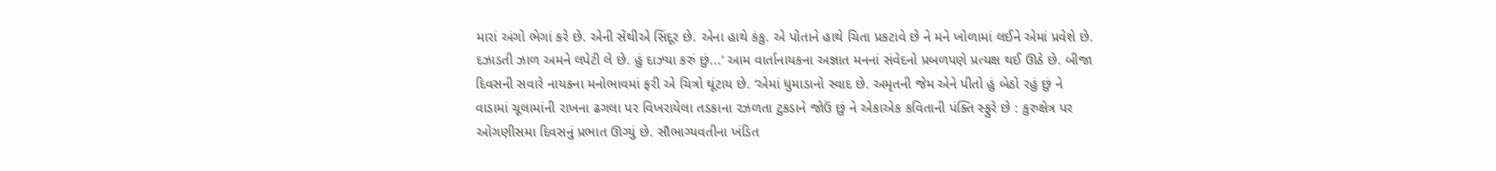મારાં અંગો ભેગાં કરે છે. એની સેંથીએ સિંદૂર છે. એના હાથે કંકુ. એ પોતાને હાથે ચિતા પ્રકટાવે છે ને મને ખોળામાં લઈને એમાં પ્રવેશે છે. દઝાડતી ઝાળ અમને લપેટી લે છે. હું દાઝ્યા કરું છું...’ આમ વાર્તાનાયકના અજ્ઞાત મનનાં સંવેદનો પ્રબળપણે પ્રત્યક્ષ થઈ ઊઠે છે. બીજા દિવસની સવારે નાયકના મનોભાવમાં ફરી એ ચિત્રો ઘૂંટાય છે. ‘એમાં ધુમાડાનો સ્વાદ છે. અમૃતની જેમ એને પીતો હું બેઠો રહું છું ને વાડામાં ચૂલામાંની રાખના ઢગલા પર વિખરાયેલા તડકાના રઝળતા ટુકડાને જોઉં છું ને એકાએક કવિતાની પંક્તિ સ્ફુરે છે : કુરુક્ષેત્ર પર ઓગણીસમા દિવસનું પ્રભાત ઊગ્યું છે. સૌભાગ્યવતીના ખંડિત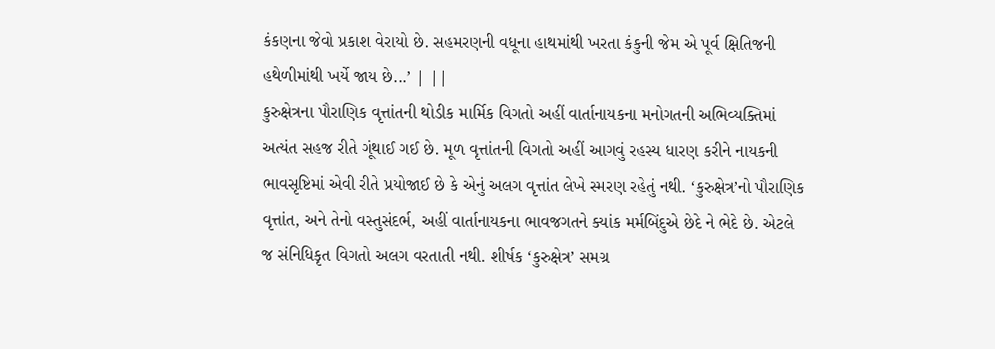કંકણના જેવો પ્રકાશ વેરાયો છે. સહમરણની વધૂના હાથમાંથી ખરતા કંકુની જેમ એ પૂર્વ ક્ષિતિજની હથેળીમાંથી ખર્યે જાય છે...’ | ||
કુરુક્ષેત્રના પૌરાણિક વૃત્તાંતની થોડીક માર્મિક વિગતો અહીં વાર્તાનાયકના મનોગતની અભિવ્યક્તિમાં અત્યંત સહજ રીતે ગૂંથાઈ ગઈ છે. મૂળ વૃત્તાંતની વિગતો અહીં આગવું રહસ્ય ધારણ કરીને નાયકની ભાવસૃષ્ટિમાં એવી રીતે પ્રયોજાઈ છે કે એનું અલગ વૃત્તાંત લેખે સ્મરણ રહેતું નથી. ‘કુરુક્ષેત્ર’નો પૌરાણિક વૃત્તાંત, અને તેનો વસ્તુસંદર્ભ, અહીં વાર્તાનાયકના ભાવજગતને ક્યાંક મર્મબિંદુએ છેદે ને ભેદે છે. એટલે જ સંનિધિકૃત વિગતો અલગ વરતાતી નથી. શીર્ષક ‘કુરુક્ષેત્ર’ સમગ્ર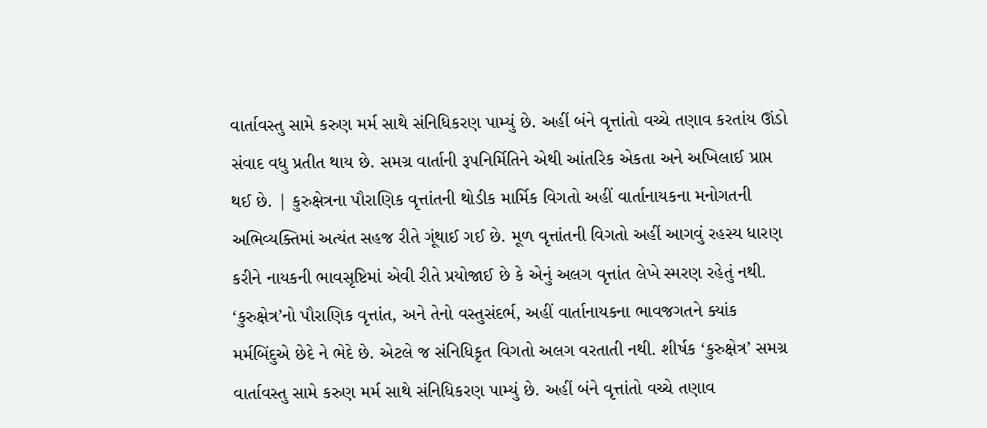વાર્તાવસ્તુ સામે કરુણ મર્મ સાથે સંનિધિકરણ પામ્યું છે. અહીં બંને વૃત્તાંતો વચ્ચે તણાવ કરતાંય ઊંડો સંવાદ વધુ પ્રતીત થાય છે. સમગ્ર વાર્તાની રૂપનિર્મિતિને એથી આંતરિક એકતા અને અખિલાઈ પ્રાપ્ત થઈ છે. | કુરુક્ષેત્રના પૌરાણિક વૃત્તાંતની થોડીક માર્મિક વિગતો અહીં વાર્તાનાયકના મનોગતની અભિવ્યક્તિમાં અત્યંત સહજ રીતે ગૂંથાઈ ગઈ છે. મૂળ વૃત્તાંતની વિગતો અહીં આગવું રહસ્ય ધારણ કરીને નાયકની ભાવસૃષ્ટિમાં એવી રીતે પ્રયોજાઈ છે કે એનું અલગ વૃત્તાંત લેખે સ્મરણ રહેતું નથી. ‘કુરુક્ષેત્ર’નો પૌરાણિક વૃત્તાંત, અને તેનો વસ્તુસંદર્ભ, અહીં વાર્તાનાયકના ભાવજગતને ક્યાંક મર્મબિંદુએ છેદે ને ભેદે છે. એટલે જ સંનિધિકૃત વિગતો અલગ વરતાતી નથી. શીર્ષક ‘કુરુક્ષેત્ર’ સમગ્ર વાર્તાવસ્તુ સામે કરુણ મર્મ સાથે સંનિધિકરણ પામ્યું છે. અહીં બંને વૃત્તાંતો વચ્ચે તણાવ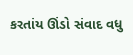કરતાંય ઊંડો સંવાદ વધુ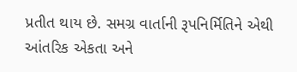પ્રતીત થાય છે. સમગ્ર વાર્તાની રૂપનિર્મિતિને એથી આંતરિક એકતા અને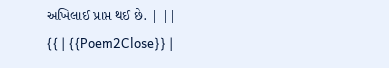અખિલાઈ પ્રાપ્ત થઈ છે. | ||
{{ | {{Poem2Close}} |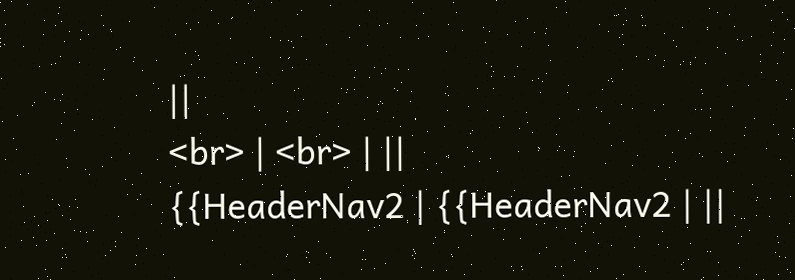||
<br> | <br> | ||
{{HeaderNav2 | {{HeaderNav2 | ||